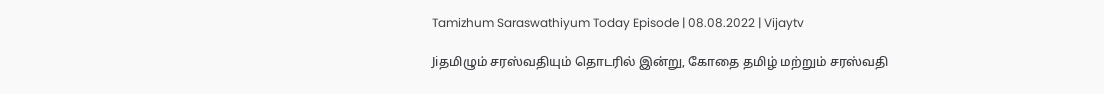Tamizhum Saraswathiyum Today Episode | 08.08.2022 | Vijaytv

Jiதமிழும் சரஸ்வதியும் தொடரில் இன்று, கோதை தமிழ் மற்றும் சரஸ்வதி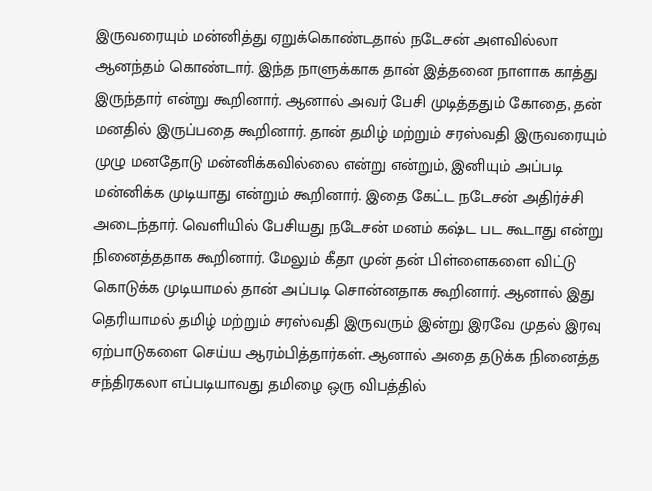இருவரையும் மன்னித்து ஏறுக்கொண்டதால் நடேசன் அளவில்லா ஆனந்தம் கொண்டார். இந்த நாளுக்காக தான் இத்தனை நாளாக காத்து இருந்தார் என்று கூறினார். ஆனால் அவர் பேசி முடித்ததும் கோதை, தன் மனதில் இருப்பதை கூறினார். தான் தமிழ் மற்றும் சரஸ்வதி இருவரையும் முழு மனதோடு மன்னிக்கவில்லை என்று என்றும், இனியும் அப்படி மன்னிக்க முடியாது என்றும் கூறினார். இதை கேட்ட நடேசன் அதிர்ச்சி அடைந்தார். வெளியில் பேசியது நடேசன் மனம் கஷ்ட பட கூடாது என்று நினைத்ததாக கூறினார். மேலும் கீதா முன் தன் பிள்ளைகளை விட்டு கொடுக்க முடியாமல் தான் அப்படி சொன்னதாக கூறினார். ஆனால் இது தெரியாமல் தமிழ் மற்றும் சரஸ்வதி இருவரும் இன்று இரவே முதல் இரவு ஏற்பாடுகளை செய்ய ஆரம்பித்தார்கள். ஆனால் அதை தடுக்க நினைத்த சந்திரகலா எப்படியாவது தமிழை ஒரு விபத்தில்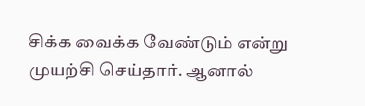சிக்க வைக்க வேண்டும் என்று முயற்சி செய்தார். ஆனால்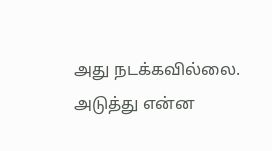அது நடக்கவில்லை. அடுத்து என்ன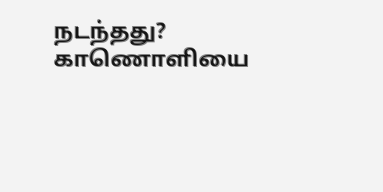நடந்தது? காணொளியை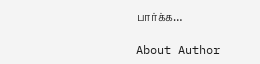பார்க்க…

About Author